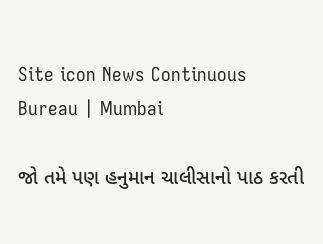Site icon News Continuous Bureau | Mumbai

જો તમે પણ હનુમાન ચાલીસાનો પાઠ કરતી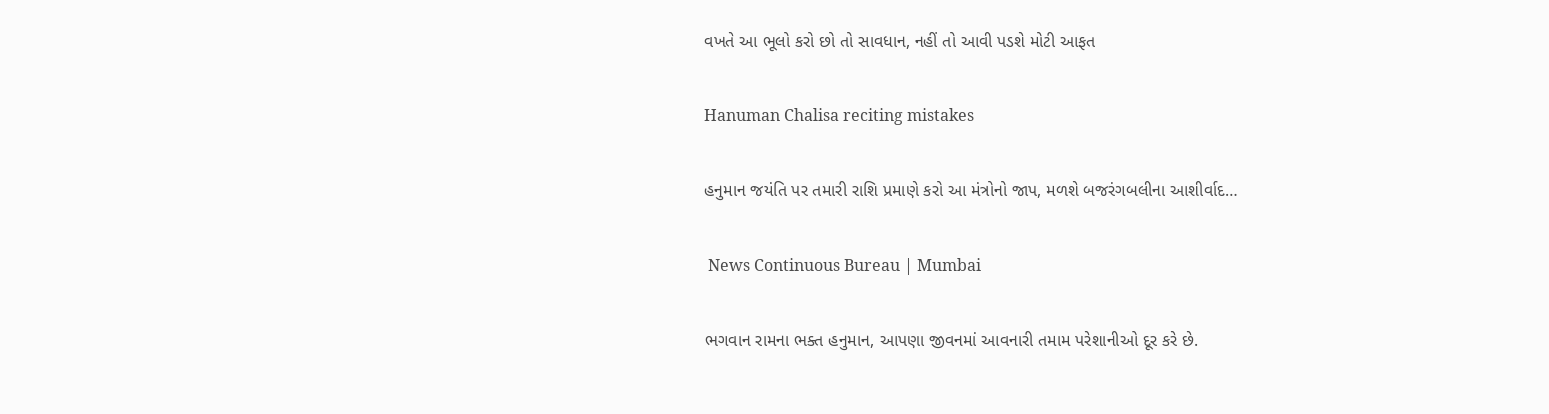વખતે આ ભૂલો કરો છો તો સાવધાન, નહીં તો આવી પડશે મોટી આફત

Hanuman Chalisa reciting mistakes

હનુમાન જયંતિ પર તમારી રાશિ પ્રમાણે કરો આ મંત્રોનો જાપ, મળશે બજરંગબલીના આશીર્વાદ…

 News Continuous Bureau | Mumbai

ભગવાન રામના ભક્ત હનુમાન, આપણા જીવનમાં આવનારી તમામ પરેશાનીઓ દૂર કરે છે.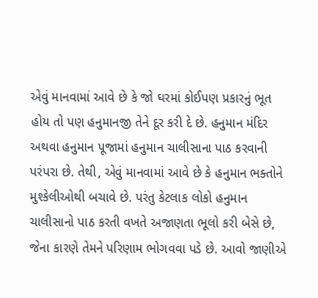એવું માનવામાં આવે છે કે જો ઘરમાં કોઈપણ પ્રકારનું ભૂત હોય તો પણ હનુમાનજી તેને દૂર કરી દે છે. હનુમાન મંદિર અથવા હનુમાન પૂજામાં હનુમાન ચાલીસાના પાઠ કરવાની પરંપરા છે. તેથી, એવું માનવામાં આવે છે કે હનુમાન ભક્તોને મુશ્કેલીઓથી બચાવે છે. પરંતુ કેટલાક લોકો હનુમાન ચાલીસાનો પાઠ કરતી વખતે અજાણતા ભૂલો કરી બેસે છે, જેના કારણે તેમને પરિણામ ભોગવવા પડે છે. આવો જાણીએ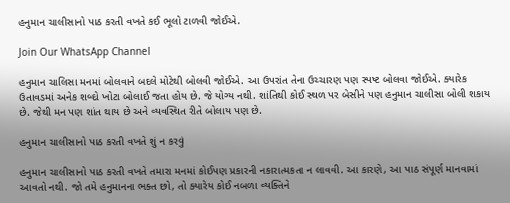હનુમાન ચાલીસાનો પાઠ કરતી વખતે કઈ ભૂલો ટાળવી જોઈએ.

Join Our WhatsApp Channel

હનુમાન ચાલિસા મનમાં બોલવાને બદલે મોટેથી બોલવી જોઈએ. આ ઉપરાંત તેના ઉચ્ચારણ પણ સ્પષ્ટ બોલવા જોઈએ. ક્યારેક ઉતાવડમાં અનેક શબ્દો ખોટા બોલાઈ જતા હોય છે. જે યોગ્ય નથી. શાંતિથી કોઈ સ્થળ પર બેસીને પણ હનુમાન ચાલીસા બોલી શકાય છે. જેથી મન પણ શાંત થાય છે અને વ્યવસ્થિત રીતે બોલાય પણ છે.

હનુમાન ચાલીસાનો પાઠ કરતી વખતે શું ન કરવું

હનુમાન ચાલીસાનો પાઠ કરતી વખતે તમારા મનમાં કોઈપણ પ્રકારની નકારાત્મકતા ન લાવવી. આ કારણે, આ પાઠ સંપૂર્ણ માનવામાં આવતો નથી. જો તમે હનુમાનના ભક્ત છો, તો ક્યારેય કોઈ નબળા વ્યક્તિને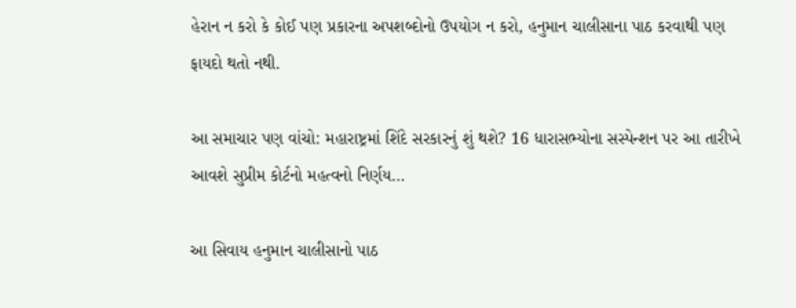હેરાન ન કરો કે કોઈ પણ પ્રકારના અપશબ્દોનો ઉપયોગ ન કરો, હનુમાન ચાલીસાના પાઠ કરવાથી પણ ફાયદો થતો નથી.

આ સમાચાર પણ વાંચો: મહારાષ્ટ્રમાં શિંદે સરકારનું શું થશે? 16 ધારાસભ્યોના સસ્પેન્શન પર આ તારીખે આવશે સુપ્રીમ કોર્ટનો મહત્વનો નિર્ણય…

આ સિવાય હનુમાન ચાલીસાનો પાઠ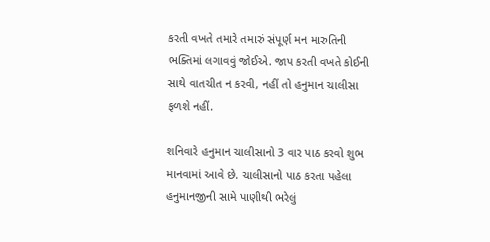કરતી વખતે તમારે તમારું સંપૂર્ણ મન મારુતિની ભક્તિમાં લગાવવું જોઈએ. જાપ કરતી વખતે કોઈની સાથે વાતચીત ન કરવી, નહીં તો હનુમાન ચાલીસા ફળશે નહીં.

શનિવારે હનુમાન ચાલીસાનો 3 વાર પાઠ કરવો શુભ માનવામાં આવે છે. ચાલીસાનો પાઠ કરતા પહેલા હનુમાનજીની સામે પાણીથી ભરેલું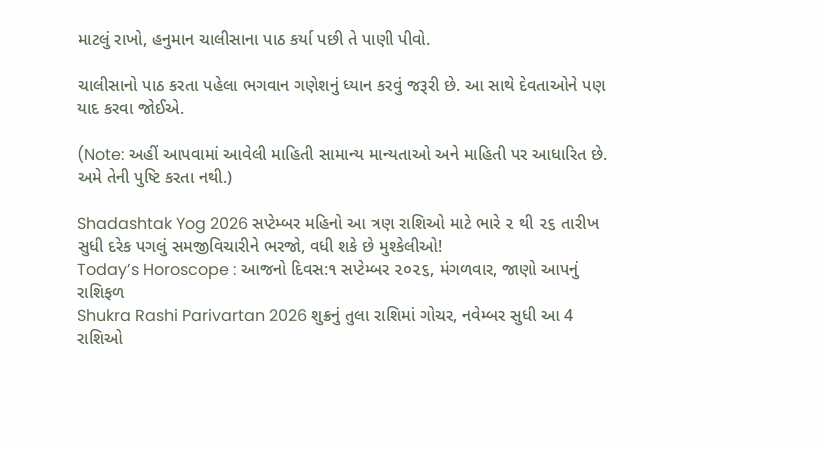માટલું રાખો, હનુમાન ચાલીસાના પાઠ કર્યા પછી તે પાણી પીવો.

ચાલીસાનો પાઠ કરતા પહેલા ભગવાન ગણેશનું ધ્યાન કરવું જરૂરી છે. આ સાથે દેવતાઓને પણ યાદ કરવા જોઈએ.

(Note: અહીં આપવામાં આવેલી માહિતી સામાન્ય માન્યતાઓ અને માહિતી પર આધારિત છે. અમે તેની પુષ્ટિ કરતા નથી.)

Shadashtak Yog 2026 સપ્ટેમ્બર મહિનો આ ત્રણ રાશિઓ માટે ભારે ૨ થી ૨૬ તારીખ સુધી દરેક પગલું સમજીવિચારીને ભરજો, વધી શકે છે મુશ્કેલીઓ!
Today’s Horoscope : આજનો દિવસ:૧ સપ્ટેમ્બર ૨૦૨૬, મંગળવાર, જાણો આપનું રાશિફળ
Shukra Rashi Parivartan 2026 શુક્રનું તુલા રાશિમાં ગોચર, નવેમ્બર સુધી આ 4 રાશિઓ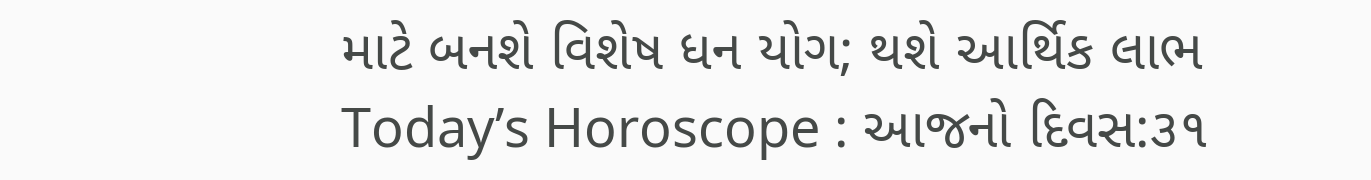માટે બનશે વિશેષ ધન યોગ; થશે આર્થિક લાભ
Today’s Horoscope : આજનો દિવસ:૩૧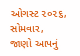ઓગસ્ટ ૨૦૨૬, સોમવાર, જાણો આપનું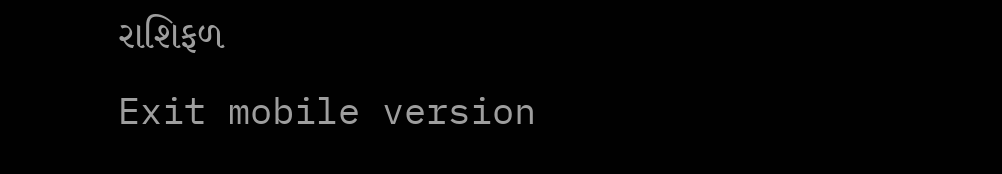રાશિફળ
Exit mobile version